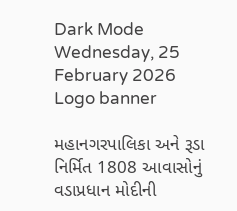Dark Mode
Wednesday, 25 February 2026
Logo banner

મહાનગરપાલિકા અને રૂડા નિર્મિત 1808 આવાસોનું વડાપ્રધાન મોદીની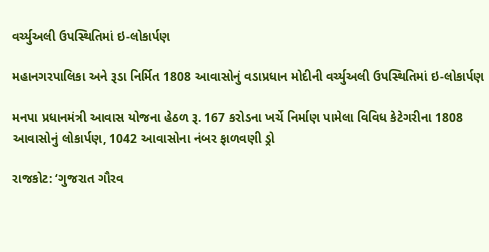વર્ચ્યુઅલી ઉપસ્થિતિમાં ઇ-લોકાર્પણ

મહાનગરપાલિકા અને રૂડા નિર્મિત 1808 આવાસોનું વડાપ્રધાન મોદીની વર્ચ્યુઅલી ઉપસ્થિતિમાં ઇ-લોકાર્પણ

મનપા પ્રધાનમંત્રી આવાસ યોજના હેઠળ રૂ. 167 કરોડના ખર્ચે નિર્માણ પામેલા વિવિધ કેટેગરીના 1808 આવાસોનું લોકાર્પણ, 1042 આવાસોના નંબર ફાળવણી ડ્રો

રાજકોટ: ‘ગુજરાત ગૌરવ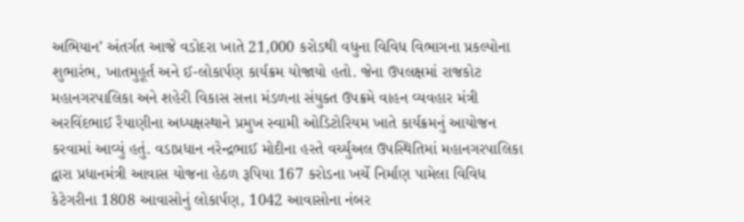અભિયાન’ અંતર્ગત આજે વડોદરા ખાતે 21,000 કરોડથી વધુના વિવિધ વિભાગના પ્રકલ્પોના શુભારંભ, ખાતમુહૂર્ત અને ઈ-લોકાર્પણ કાર્યક્રમ યોજાયો હતો. જેના ઉપલક્ષમાં રાજકોટ મહાનગરપાલિકા અને શહેરી વિકાસ સત્તા મંડળના સંયુક્ત ઉપક્રમે વાહન વ્યવહાર મંત્રી અરવિંદભાઈ રૈયાણીના અધ્યક્ષસ્થાને પ્રમુખ સ્વામી ઓડિટોરિયમ ખાતે કાર્યક્રમનું આયોજન કરવામાં આવ્યું હતું. વડાપ્રધાન નરેન્દ્રભાઈ મોદીના હસ્તે વર્ચ્યુઅલ ઉપસ્થિતિમાં મહાનગરપાલિકા દ્વારા પ્રધાનમંત્રી આવાસ યોજના હેઠળ રૂપિયા 167 કરોડના ખર્ચે નિર્માણ પામેલા વિવિધ કેટેગરીના 1808 આવાસોનું લોકાર્પણ, 1042 આવાસોના નંબર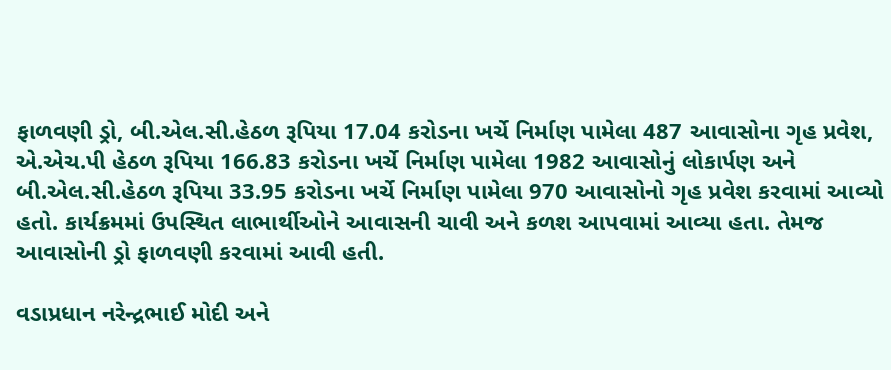ફાળવણી ડ્રો, બી.એલ.સી.હેઠળ રૂપિયા 17.04 કરોડના ખર્ચે નિર્માણ પામેલા 487 આવાસોના ગૃહ પ્રવેશ, એ.એચ.પી હેઠળ રૂપિયા 166.83 કરોડના ખર્ચે નિર્માણ પામેલા 1982 આવાસોનું લોકાર્પણ અને બી.એલ.સી.હેઠળ રૂપિયા 33.95 કરોડના ખર્ચે નિર્માણ પામેલા 970 આવાસોનો ગૃહ પ્રવેશ કરવામાં આવ્યો હતો. કાર્યક્રમમાં ઉપસ્થિત લાભાર્થીઓને આવાસની ચાવી અને કળશ આપવામાં આવ્યા હતા. તેમજ આવાસોની ડ્રો ફાળવણી કરવામાં આવી હતી.

વડાપ્રધાન નરેન્દ્રભાઈ મોદી અને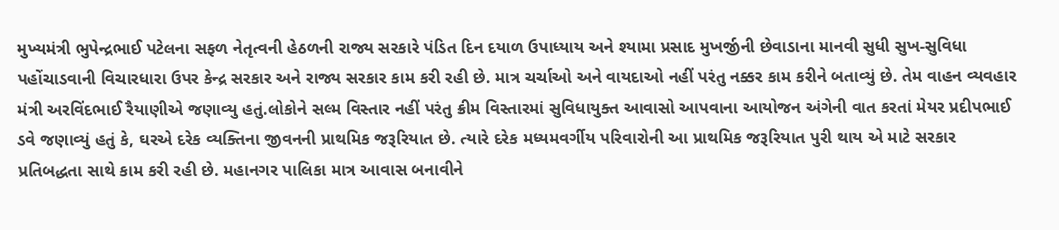મુખ્યમંત્રી ભુપેન્દ્રભાઈ પટેલના સફળ નેતૃત્વની હેઠળની રાજ્ય સરકારે પંડિત દિન દયાળ ઉપાધ્યાય અને શ્યામા પ્રસાદ મુખર્જીની છેવાડાના માનવી સુધી સુખ-સુવિધા પહોંચાડવાની વિચારધારા ઉપર કેન્દ્ર સરકાર અને રાજ્ય સરકાર કામ કરી રહી છે. માત્ર ચર્ચાઓ અને વાયદાઓ નહીં પરંતુ નક્કર કામ કરીને બતાવ્યું છે. તેમ વાહન વ્યવહાર મંત્રી અરવિંદભાઈ રૈયાણીએ જણાવ્યુ હતું.લોકોને સલ્મ વિસ્તાર નહીં પરંતુ ક્રીમ વિસ્તારમાં સુવિધાયુક્ત આવાસો આપવાના આયોજન અંગેની વાત કરતાં મેયર પ્રદીપભાઈ ડવે જણાવ્યું હતું કે, ઘરએ દરેક વ્યક્તિના જીવનની પ્રાથમિક જરૂરિયાત છે. ત્યારે દરેક મધ્યમવર્ગીય પરિવારોની આ પ્રાથમિક જરૂરિયાત પુરી થાય એ માટે સરકાર પ્રતિબદ્ધતા સાથે કામ કરી રહી છે. મહાનગર પાલિકા માત્ર આવાસ બનાવીને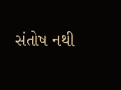સંતોષ નથી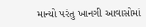માન્યો પરંતુ ખાનગી આવાસોમાં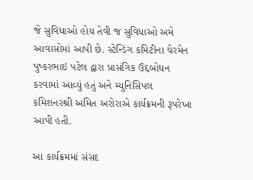જે સુવિધાઓ હોય તેવી જ સુવિધાઓ અમે આવાસોમાં આપી છે. સ્ટેન્ડિંગ કમિટીના ચેરમેન પુષ્કરભાઇ પટેલ દ્વારા પ્રાસંગિક ઉદ્દબોધન કરવામાં આવ્યું હતું અને મ્યુનિસિપલ કમિશનરશ્રી અમિત અરોરાએ કાર્યક્રમની રૂપરેખા આપી હતી.

આ કાર્યક્રમમાં સંસદ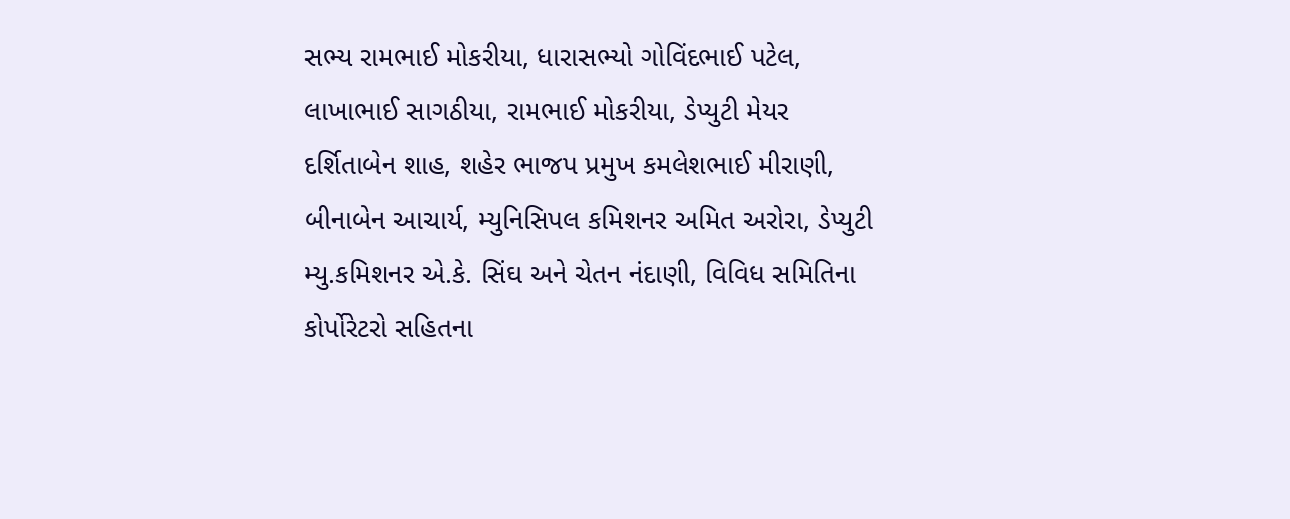સભ્ય રામભાઈ મોકરીયા, ધારાસભ્યો ગોવિંદભાઈ પટેલ, લાખાભાઈ સાગઠીયા, રામભાઈ મોકરીયા, ડેપ્યુટી મેયર દર્શિતાબેન શાહ, શહેર ભાજપ પ્રમુખ કમલેશભાઈ મીરાણી, બીનાબેન આચાર્ય, મ્યુનિસિપલ કમિશનર અમિત અરોરા, ડેપ્યુટી મ્યુ.કમિશનર એ.કે. સિંઘ અને ચેતન નંદાણી, વિવિધ સમિતિના કોર્પોરેટરો સહિતના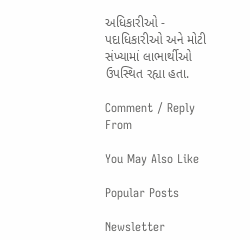અધિકારીઓ - પદાધિકારીઓ અને મોટી સંખ્યામાં લાભાર્થીઓ ઉપસ્થિત રહ્યા હતા.

Comment / Reply From

You May Also Like

Popular Posts

Newsletter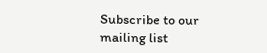Subscribe to our mailing list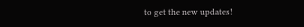to get the new updates!